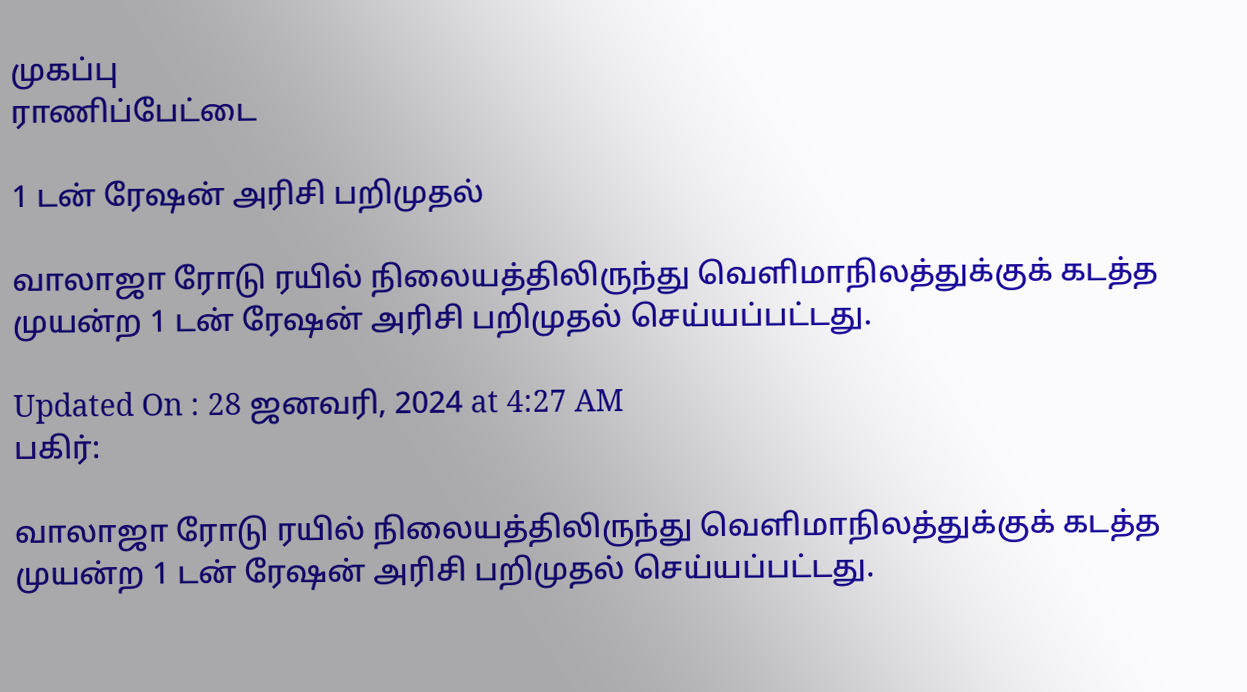முகப்பு
ராணிப்பேட்டை

1 டன் ரேஷன் அரிசி பறிமுதல்

வாலாஜா ரோடு ரயில் நிலையத்திலிருந்து வெளிமாநிலத்துக்குக் கடத்த முயன்ற 1 டன் ரேஷன் அரிசி பறிமுதல் செய்யப்பட்டது.

Updated On : 28 ஜனவரி, 2024 at 4:27 AM
பகிர்:

வாலாஜா ரோடு ரயில் நிலையத்திலிருந்து வெளிமாநிலத்துக்குக் கடத்த முயன்ற 1 டன் ரேஷன் அரிசி பறிமுதல் செய்யப்பட்டது.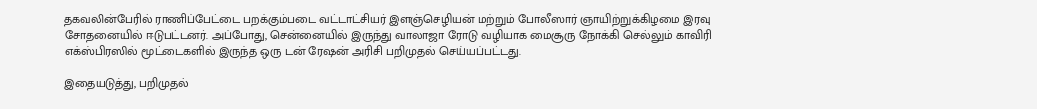தகவலின்பேரில் ராணிப்பேட்டை பறக்கும்படை வட்டாட்சியர் இளஞ்செழியன் மற்றும் போலீஸார் ஞாயிற்றுக்கிழமை இரவு சோதனையில் ஈடுபட்டனர். அப்போது, சென்னையில் இருந்து வாலாஜா ரோடு வழியாக மைசூரு நோக்கி செல்லும் காவிரி எக்ஸ்பிரஸில் மூட்டைகளில் இருந்த ஒரு டன் ரேஷன் அரிசி பறிமுதல் செய்யப்பட்டது.

இதையடுத்து, பறிமுதல்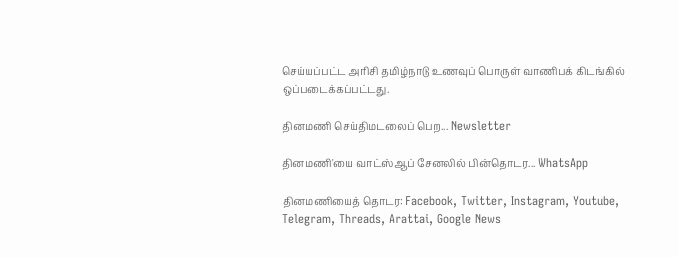செய்யப்பட்ட அரிசி தமிழ்நாடு உணவுப் பொருள் வாணிபக் கிடங்கில் ஒப்படைக்கப்பட்டது.

தினமணி செய்திமடலைப் பெற... Newsletter

தினமணி'யை வாட்ஸ்ஆப் சேனலில் பின்தொடர... WhatsApp

தினமணியைத் தொடர: Facebook, Twitter, Instagram, Youtube, Telegram, Threads, Arattai, Google News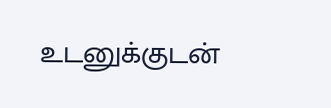உடனுக்குடன்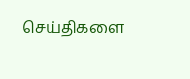செய்திகளை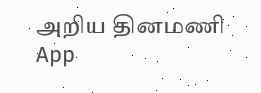அறிய தினமணி App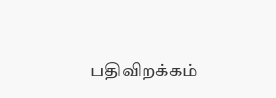பதிவிறக்கம்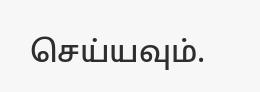செய்யவும்.